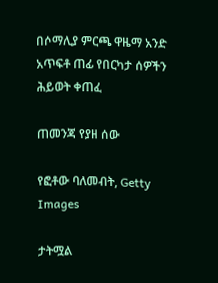በሶማሊያ ምርጫ ዋዜማ አንድ አጥፍቶ ጠፊ የበርካታ ሰዎችን ሕይወት ቀጠፈ

ጠመንጃ የያዘ ሰው

የፎቶው ባለመብት, Getty Images

ታትሟል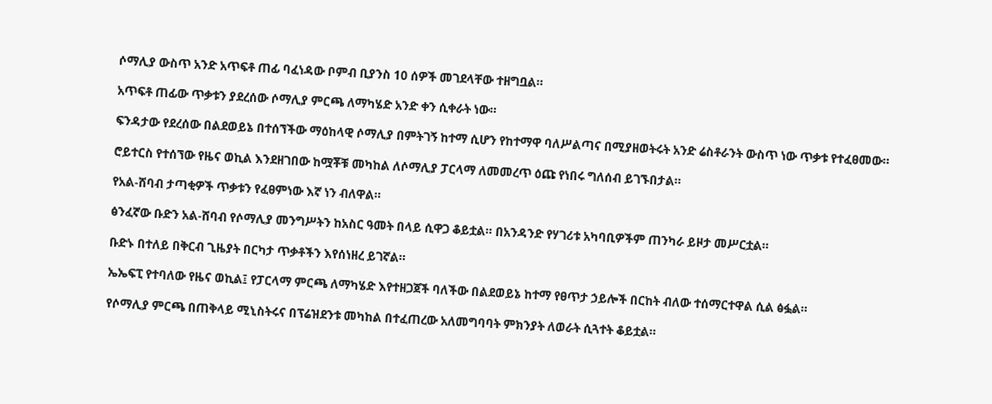ሶማሊያ ውስጥ አንድ አጥፍቶ ጠፊ ባፈነዳው ቦምብ ቢያንስ 10 ሰዎች መገደላቸው ተዘግቧል።

አጥፍቶ ጠፊው ጥቃቱን ያደረሰው ሶማሊያ ምርጫ ለማካሄድ አንድ ቀን ሲቀራት ነው።

ፍንዳታው የደረሰው በልደወይኔ በተሰኘችው ማዕከላዊ ሶማሊያ በምትገኝ ከተማ ሲሆን የከተማዋ ባለሥልጣና በሚያዘወትሩት አንድ ሬስቶራንት ውስጥ ነው ጥቃቱ የተፈፀመው።

ሮይተርስ የተሰኘው የዜና ወኪል እንደዘገበው ከሟቾቹ መካከል ለሶማሊያ ፓርላማ ለመመረጥ ዕጩ የነበሩ ግለሰብ ይገኙበታል።

የአል-ሸባብ ታጣቂዎች ጥቃቱን የፈፀምነው እኛ ነን ብለዋል።

ፅንፈኛው ቡድን አል-ሸባብ የሶማሊያ መንግሥትን ከአስር ዓመት በላይ ሲዋጋ ቆይቷል። በአንዳንድ የሃገሪቱ አካባቢዎችም ጠንካራ ይዞታ መሥርቷል።

ቡድኑ በተለይ በቅርብ ጊዜያት በርካታ ጥቃቶችን እየሰነዘረ ይገኛል።

ኤኤፍፒ የተባለው የዜና ወኪል፤ የፓርላማ ምርጫ ለማካሄድ እየተዘጋጀች ባለችው በልደወይኔ ከተማ የፀጥታ ኃይሎች በርከት ብለው ተሰማርተዋል ሲል ፅፏል።

የሶማሊያ ምርጫ በጠቅላይ ሚኒስትሩና በፕሬዝደንቱ መካከል በተፈጠረው አለመግባባት ምክንያት ለወራት ሲጓተት ቆይቷል።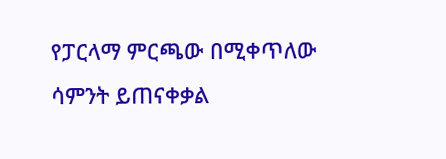የፓርላማ ምርጫው በሚቀጥለው ሳምንት ይጠናቀቃል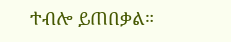ተብሎ ይጠበቃል።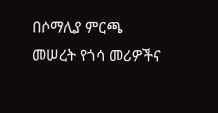በሶማሊያ ምርጫ መሠረት የጎሳ መሪዎችና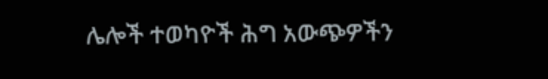ሌሎች ተወካዮች ሕግ አውጭዎችን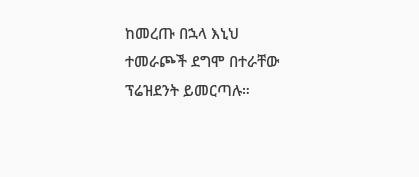ከመረጡ በኋላ እኒህ ተመራጮች ደግሞ በተራቸው ፕሬዝደንት ይመርጣሉ።